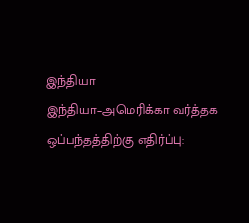இந்தியா
இந்தியா–அமெரிக்கா வர்த்தக ஒப்பந்தத்திற்கு எதிர்ப்பு: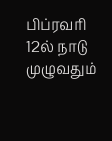பிப்ரவரி 12ல் நாடு முழுவதும்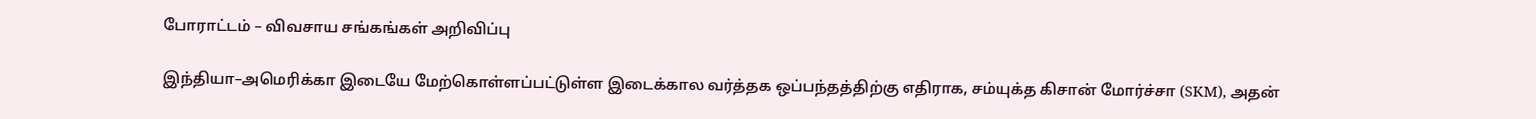போராட்டம் – விவசாய சங்கங்கள் அறிவிப்பு

இந்தியா–அமெரிக்கா இடையே மேற்கொள்ளப்பட்டுள்ள இடைக்கால வர்த்தக ஒப்பந்தத்திற்கு எதிராக, சம்யுக்த கிசான் மோர்ச்சா (SKM), அதன்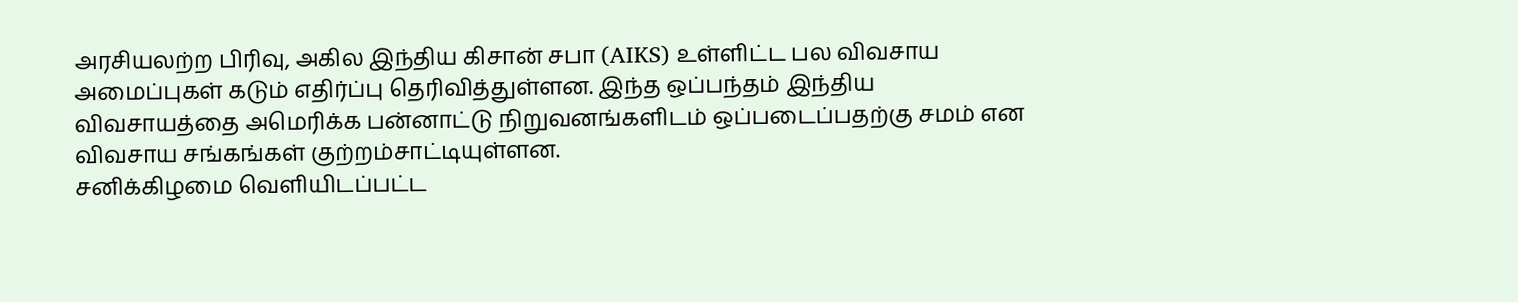அரசியலற்ற பிரிவு, அகில இந்திய கிசான் சபா (AIKS) உள்ளிட்ட பல விவசாய அமைப்புகள் கடும் எதிர்ப்பு தெரிவித்துள்ளன. இந்த ஒப்பந்தம் இந்திய விவசாயத்தை அமெரிக்க பன்னாட்டு நிறுவனங்களிடம் ஒப்படைப்பதற்கு சமம் என விவசாய சங்கங்கள் குற்றம்சாட்டியுள்ளன.
சனிக்கிழமை வெளியிடப்பட்ட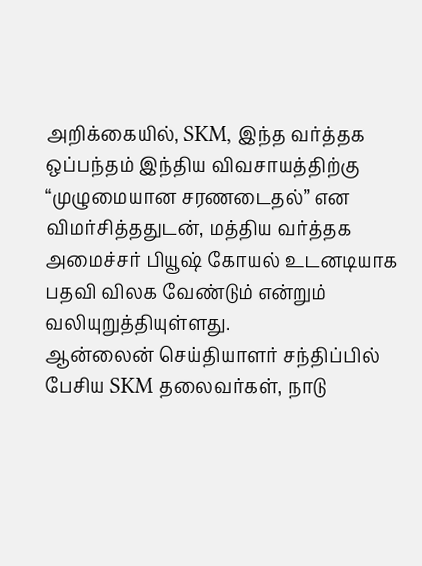அறிக்கையில், SKM, இந்த வர்த்தக ஒப்பந்தம் இந்திய விவசாயத்திற்கு “முழுமையான சரணடைதல்” என விமர்சித்ததுடன், மத்திய வர்த்தக அமைச்சர் பியூஷ் கோயல் உடனடியாக பதவி விலக வேண்டும் என்றும் வலியுறுத்தியுள்ளது.
ஆன்லைன் செய்தியாளர் சந்திப்பில் பேசிய SKM தலைவர்கள், நாடு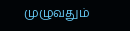முழுவதும்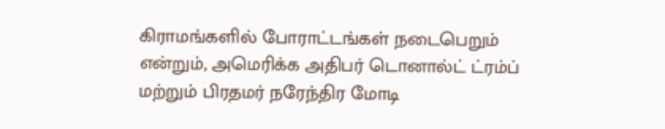கிராமங்களில் போராட்டங்கள் நடைபெறும் என்றும், அமெரிக்க அதிபர் டொனால்ட் ட்ரம்ப் மற்றும் பிரதமர் நரேந்திர மோடி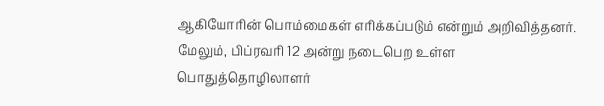ஆகியோரின் பொம்மைகள் எரிக்கப்படும் என்றும் அறிவித்தனர். மேலும், பிப்ரவரி 12 அன்று நடைபெற உள்ள பொதுத்தொழிலாளர்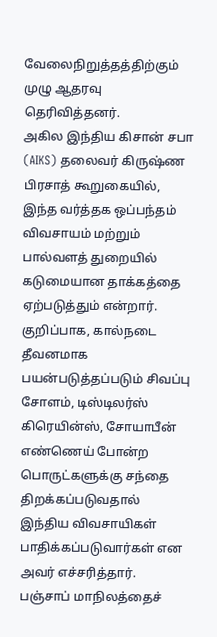வேலைநிறுத்தத்திற்கும் முழு ஆதரவு தெரிவித்தனர்.
அகில இந்திய கிசான் சபா (AIKS) தலைவர் கிருஷ்ண பிரசாத் கூறுகையில், இந்த வர்த்தக ஒப்பந்தம் விவசாயம் மற்றும் பால்வளத் துறையில் கடுமையான தாக்கத்தை ஏற்படுத்தும் என்றார். குறிப்பாக, கால்நடை தீவனமாக பயன்படுத்தப்படும் சிவப்பு சோளம், டிஸ்டிலர்ஸ் கிரெயின்ஸ், சோயாபீன் எண்ணெய் போன்ற பொருட்களுக்கு சந்தை திறக்கப்படுவதால் இந்திய விவசாயிகள் பாதிக்கப்படுவார்கள் என அவர் எச்சரித்தார்.
பஞ்சாப் மாநிலத்தைச்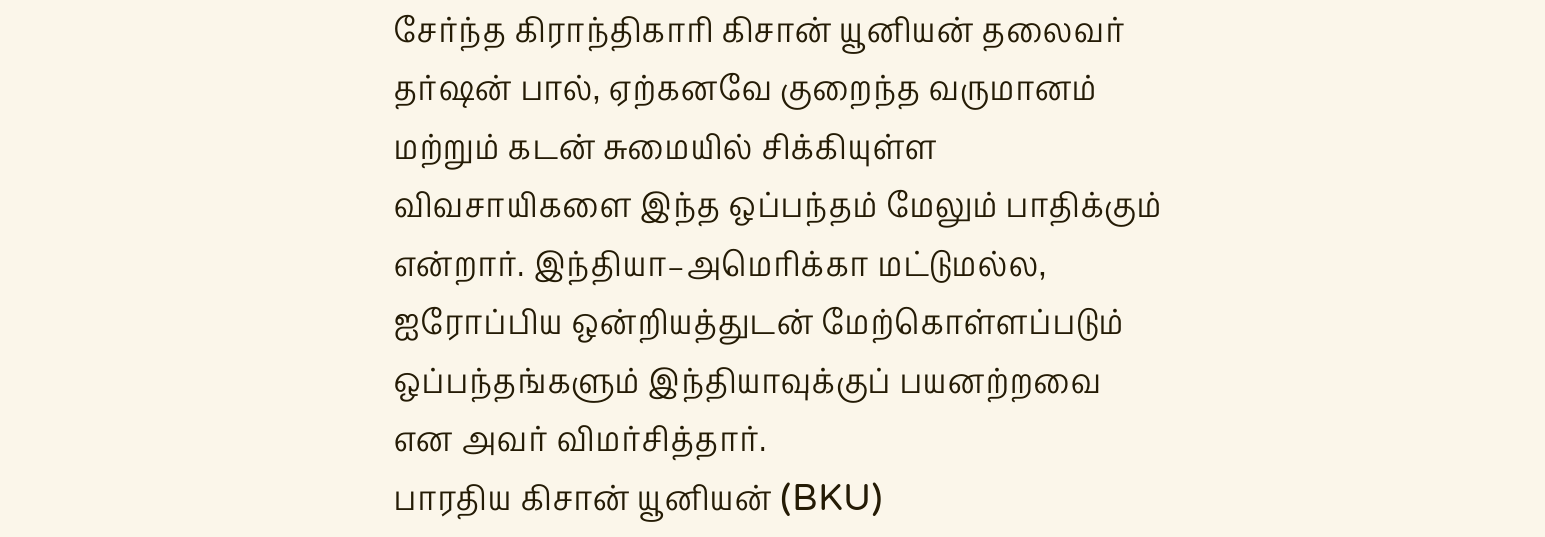சேர்ந்த கிராந்திகாரி கிசான் யூனியன் தலைவர் தர்ஷன் பால், ஏற்கனவே குறைந்த வருமானம் மற்றும் கடன் சுமையில் சிக்கியுள்ள விவசாயிகளை இந்த ஒப்பந்தம் மேலும் பாதிக்கும் என்றார். இந்தியா–அமெரிக்கா மட்டுமல்ல, ஐரோப்பிய ஒன்றியத்துடன் மேற்கொள்ளப்படும் ஒப்பந்தங்களும் இந்தியாவுக்குப் பயனற்றவை என அவர் விமர்சித்தார்.
பாரதிய கிசான் யூனியன் (BKU)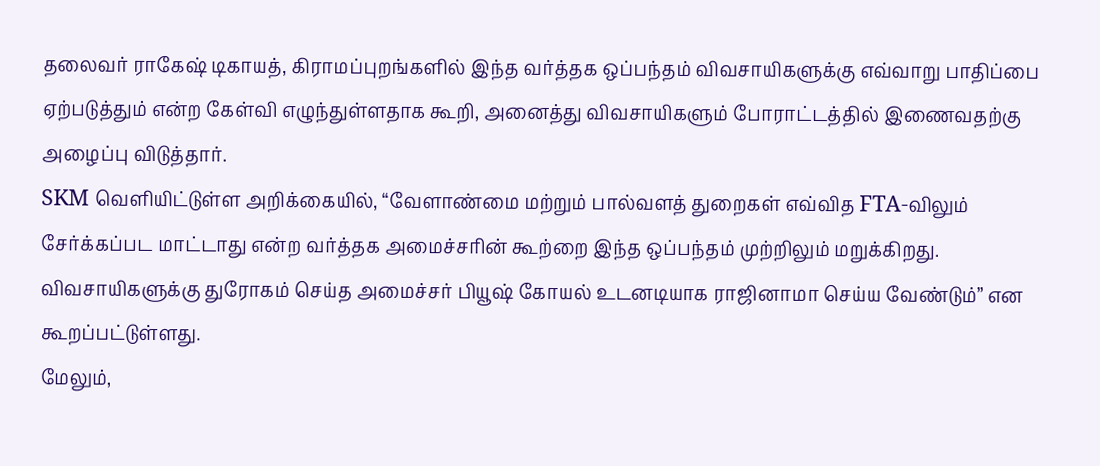தலைவர் ராகேஷ் டிகாயத், கிராமப்புறங்களில் இந்த வர்த்தக ஒப்பந்தம் விவசாயிகளுக்கு எவ்வாறு பாதிப்பை ஏற்படுத்தும் என்ற கேள்வி எழுந்துள்ளதாக கூறி, அனைத்து விவசாயிகளும் போராட்டத்தில் இணைவதற்கு அழைப்பு விடுத்தார்.
SKM வெளியிட்டுள்ள அறிக்கையில், “வேளாண்மை மற்றும் பால்வளத் துறைகள் எவ்வித FTA-விலும் சேர்க்கப்பட மாட்டாது என்ற வர்த்தக அமைச்சரின் கூற்றை இந்த ஒப்பந்தம் முற்றிலும் மறுக்கிறது. விவசாயிகளுக்கு துரோகம் செய்த அமைச்சர் பியூஷ் கோயல் உடனடியாக ராஜினாமா செய்ய வேண்டும்” என கூறப்பட்டுள்ளது.
மேலும்,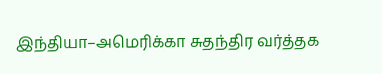இந்தியா–அமெரிக்கா சுதந்திர வர்த்தக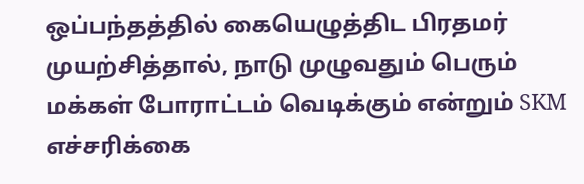ஒப்பந்தத்தில் கையெழுத்திட பிரதமர் முயற்சித்தால், நாடு முழுவதும் பெரும் மக்கள் போராட்டம் வெடிக்கும் என்றும் SKM எச்சரிக்கை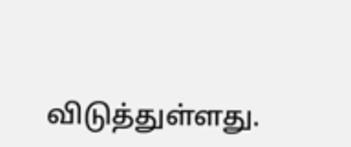விடுத்துள்ளது.